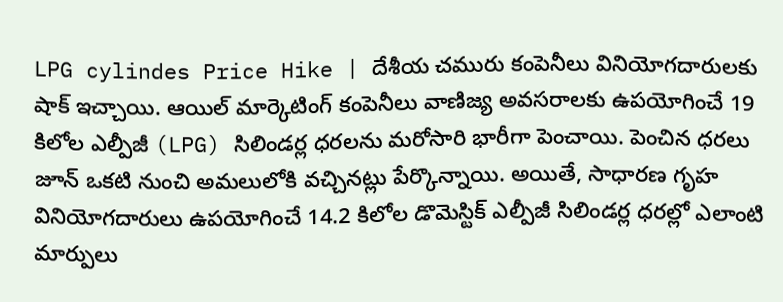LPG cylindes Price Hike | దేశీయ చమురు కంపెనీలు వినియోగదారులకు షాక్ ఇచ్చాయి. ఆయిల్ మార్కెటింగ్ కంపెనీలు వాణిజ్య అవసరాలకు ఉపయోగించే 19 కిలోల ఎల్పీజీ (LPG) సిలిండర్ల ధరలను మరోసారి భారీగా పెంచాయి. పెంచిన ధరలు జూన్ ఒకటి నుంచి అమలులోకి వచ్చినట్లు పేర్కొన్నాయి. అయితే, సాధారణ గృహ వినియోగదారులు ఉపయోగించే 14.2 కిలోల డొమెస్టిక్ ఎల్పీజీ సిలిండర్ల ధరల్లో ఎలాంటి మార్పులు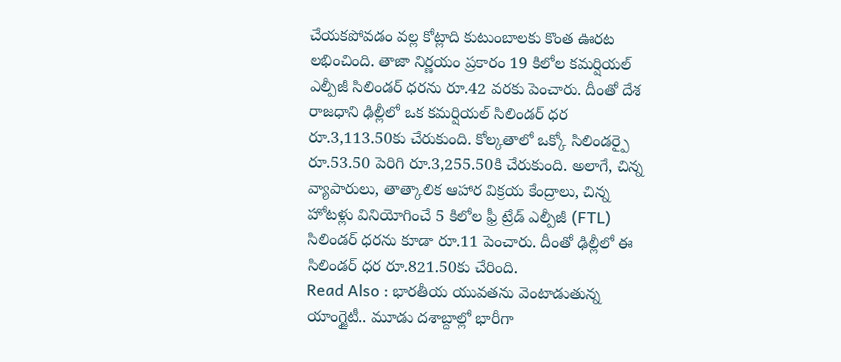చేయకపోవడం వల్ల కోట్లాది కుటుంబాలకు కొంత ఊరట లభించింది. తాజా నిర్ణయం ప్రకారం 19 కిలోల కమర్షియల్ ఎల్పీజీ సిలిండర్ ధరను రూ.42 వరకు పెంచారు. దీంతో దేశ రాజధాని ఢిల్లీలో ఒక కమర్షియల్ సిలిండర్ ధర రూ.3,113.50కు చేరుకుంది. కోల్కతాలో ఒక్కో సిలిండర్పై రూ.53.50 పెరిగి రూ.3,255.50కి చేరుకుంది. అలాగే, చిన్న వ్యాపారులు, తాత్కాలిక ఆహార విక్రయ కేంద్రాలు, చిన్న హోటళ్లు వినియోగించే 5 కిలోల ఫ్రీ ట్రేడ్ ఎల్పీజీ (FTL) సిలిండర్ ధరను కూడా రూ.11 పెంచారు. దీంతో ఢిల్లీలో ఈ సిలిండర్ ధర రూ.821.50కు చేరింది.
Read Also : భారతీయ యువతను వెంటాడుతున్న యాంగ్జైటీ.. మూడు దశాబ్దాల్లో భారీగా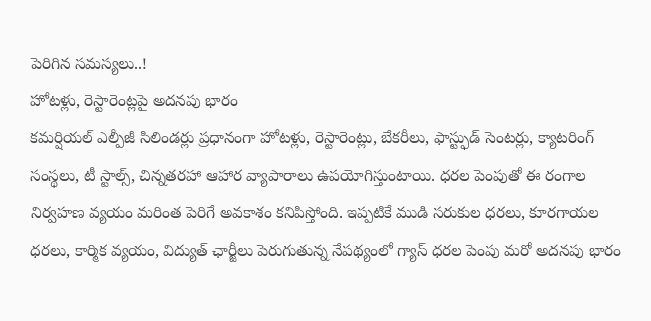పెరిగిన సమస్యలు..!
హోటళ్లు, రెస్టారెంట్లపై అదనపు భారం
కమర్షియల్ ఎల్పీజీ సిలిండర్లు ప్రధానంగా హోటళ్లు, రెస్టారెంట్లు, బేకరీలు, ఫాస్ట్ఫుడ్ సెంటర్లు, క్యాటరింగ్ సంస్థలు, టీ స్టాల్స్, చిన్నతరహా ఆహార వ్యాపారాలు ఉపయోగిస్తుంటాయి. ధరల పెంపుతో ఈ రంగాల నిర్వహణ వ్యయం మరింత పెరిగే అవకాశం కనిపిస్తోంది. ఇప్పటికే ముడి సరుకుల ధరలు, కూరగాయల ధరలు, కార్మిక వ్యయం, విద్యుత్ ఛార్జీలు పెరుగుతున్న నేపథ్యంలో గ్యాస్ ధరల పెంపు మరో అదనపు భారం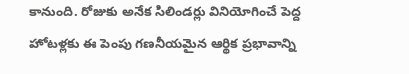కానుంది. రోజుకు అనేక సిలిండర్లు వినియోగించే పెద్ద హోటళ్లకు ఈ పెంపు గణనీయమైన ఆర్థిక ప్రభావాన్ని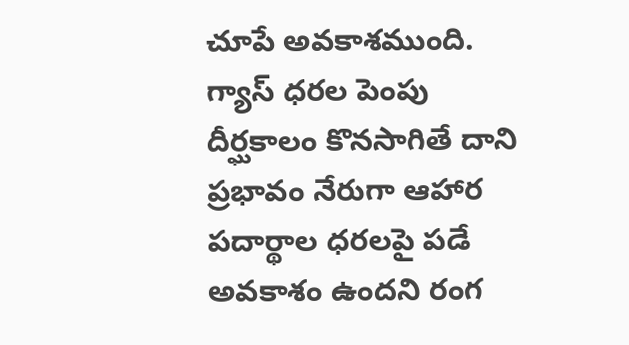చూపే అవకాశముంది. గ్యాస్ ధరల పెంపు దీర్ఘకాలం కొనసాగితే దాని ప్రభావం నేరుగా ఆహార పదార్థాల ధరలపై పడే అవకాశం ఉందని రంగ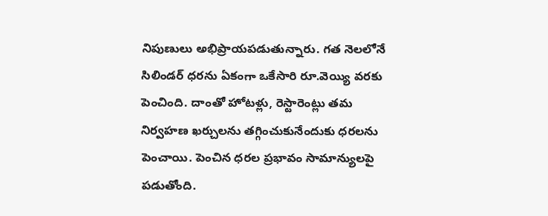నిపుణులు అభిప్రాయపడుతున్నారు. గత నెలలోనే సిలిండర్ ధరను ఏకంగా ఒకేసారి రూ.వెయ్యి వరకు పెంచింది. దాంతో హోటళ్లు, రెస్టారెంట్లు తమ నిర్వహణ ఖర్చులను తగ్గించుకునేందుకు ధరలను పెంచాయి. పెంచిన ధరల ప్రభావం సామాన్యులపై పడుతోంది.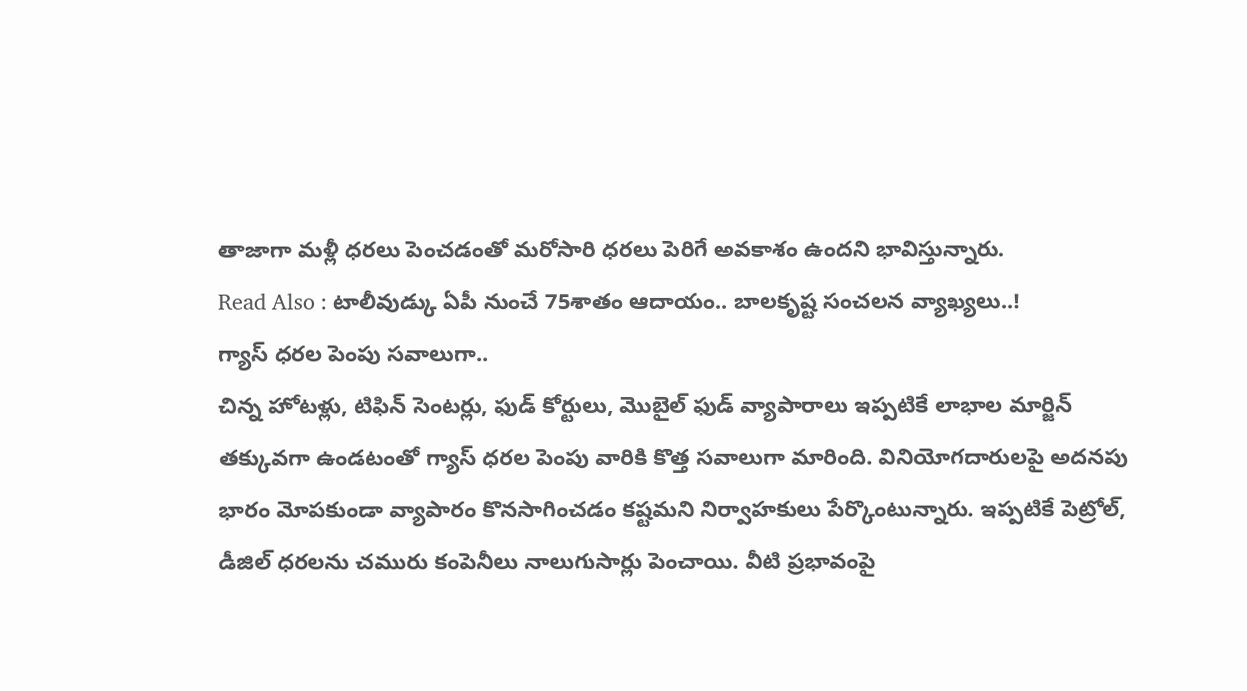తాజాగా మళ్లీ ధరలు పెంచడంతో మరోసారి ధరలు పెరిగే అవకాశం ఉందని భావిస్తున్నారు.
Read Also : టాలీవుడ్కు ఏపీ నుంచే 75శాతం ఆదాయం.. బాలకృష్ట సంచలన వ్యాఖ్యలు..!
గ్యాస్ ధరల పెంపు సవాలుగా..
చిన్న హోటళ్లు, టిఫిన్ సెంటర్లు, ఫుడ్ కోర్టులు, మొబైల్ ఫుడ్ వ్యాపారాలు ఇప్పటికే లాభాల మార్జిన్ తక్కువగా ఉండటంతో గ్యాస్ ధరల పెంపు వారికి కొత్త సవాలుగా మారింది. వినియోగదారులపై అదనపు భారం మోపకుండా వ్యాపారం కొనసాగించడం కష్టమని నిర్వాహకులు పేర్కొంటున్నారు. ఇప్పటికే పెట్రోల్, డీజిల్ ధరలను చమురు కంపెనీలు నాలుగుసార్లు పెంచాయి. వీటి ప్రభావంపై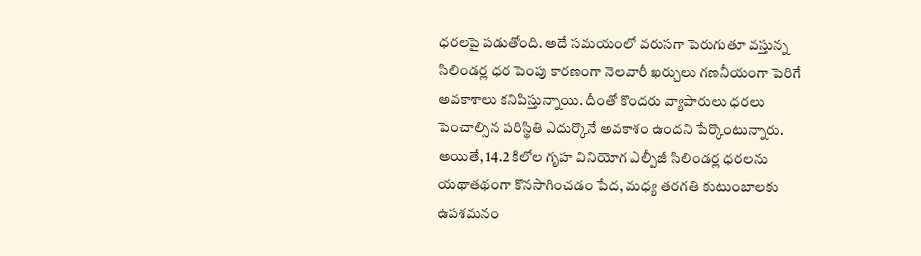ధరలపై పడుతోంది. అదే సమయంలో వరుసగా పెరుగుతూ వస్తున్న సిలిండర్ల ధర పెంపు కారణంగా నెలవారీ ఖర్చులు గణనీయంగా పెరిగే అవకాశాలు కనిపిస్తున్నాయి. దీంతో కొందరు వ్యాపారులు ధరలు పెంచాల్సిన పరిస్థితి ఎదుర్కొనే అవకాశం ఉందని పేర్కొంటున్నారు. అయితే, 14.2 కిలోల గృహ వినియోగ ఎల్పీజీ సిలిండర్ల ధరలను యథాతథంగా కొనసాగించడం పేద, మధ్య తరగతి కుటుంబాలకు ఉపశమనం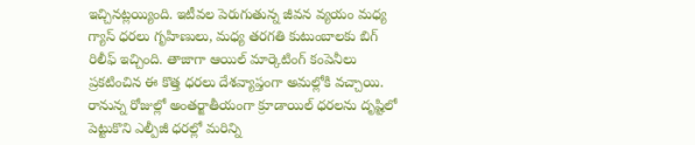ఇచ్చినట్లయ్యింది. ఇటీవల పెరుగుతున్న జీవన వ్యయం మధ్య గ్యాస్ ధరలు గృహిణులు, మధ్య తరగతి కుటుంబాలకు బిగ్ రిలీఫ్ ఇచ్చింది. తాజాగా ఆయిల్ మార్కెటింగ్ కంపెనీలు ప్రకటించిన ఈ కొత్త ధరలు దేశవ్యాప్తంగా అమల్లోకి వచ్చాయి. రానున్న రోజుల్లో అంతర్జాతీయంగా క్రూడాయిల్ ధరలను దృష్టిలో పెట్టుకొని ఎల్పీజీ ధరల్లో మరిన్ని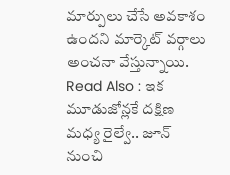మార్పులు చేసే అవకాశం ఉందని మార్కెట్ వర్గాలు అంచనా వేస్తున్నాయి.
Read Also : ఇక మూడుజోన్లకే దక్షిణ మధ్య రైల్వే.. జూన్ నుంచి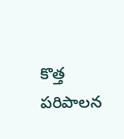కొత్త పరిపాలన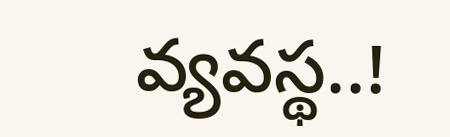వ్యవస్థ..!